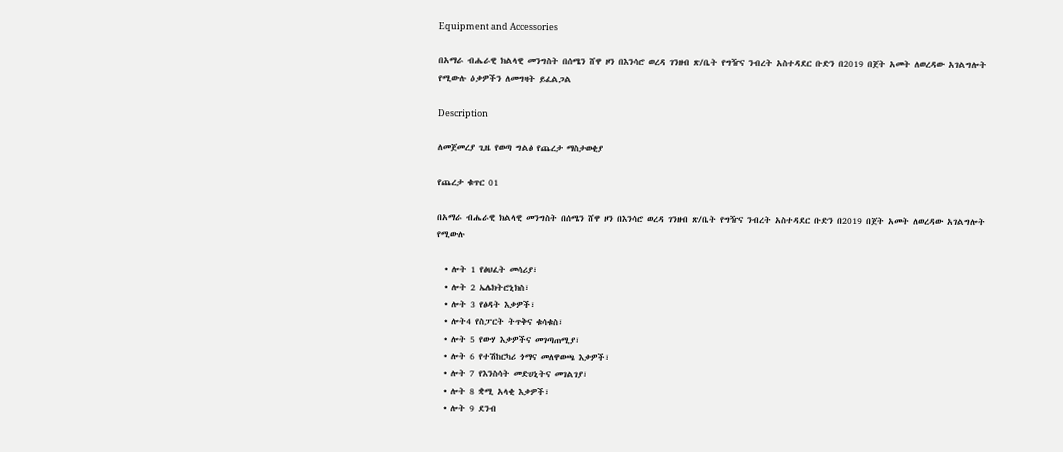Equipment and Accessories

በአማራ ብሔራዊ ክልላዊ መንግስት በሰሜን ሸዋ ዞን በእንሳሮ ወረዳ ገንዘብ ጽ/ቤት የግዥና ንብረት አስተዳደር ቡድን በ2019 በጀት አመት ለወረዳው አገልግሎት የሚውሉ ዕቃዎችን ለመግዛት ይፈልጋል

Description

ለመጀመረያ ጊዜ የወጣ ግልፅ የጨረታ ማስታወቂያ

የጨረታ ቁጥር 01

በአማራ ብሔራዊ ክልላዊ መንግስት በሰሜን ሸዋ ዞን በእንሳሮ ወረዳ ገንዘብ ጽ/ቤት የግዥና ንብረት አስተዳደር ቡድን በ2019 በጀት አመት ለወረዳው አገልግሎት የሚውሉ

  • ሎት 1 የፅህፈት መሳሪያ፣
  • ሎት 2 ኤሌክትሮኒክስ፣
  • ሎት 3 የፅዳት እቃዎች፣
  • ሎት4 የስፓርት ትጥቅና ቁሳቁስ፣
  • ሎት 5 የውሃ እቃዎችና መገጣጠሚያ፣
  • ሎት 6 የተሽከርካሪ ጎማና መለዋወጫ እቃዎች፣
  • ሎት 7 የእንስሳት መድሀኒትና መገልገያ፣
  • ሎት 8 ቋሚ አላቂ እቃዎች፣
  • ሎት 9 ደንብ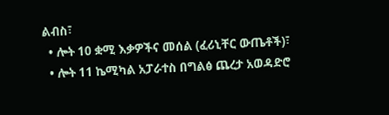ልብስ፣
  • ሎት 10 ቋሚ እቃዎችና መሰል (ፈሪኒቸር ውጤቶች)፣
  • ሎት 11 ኬሚካል አፓራተስ በግልፅ ጨረታ አወዳድሮ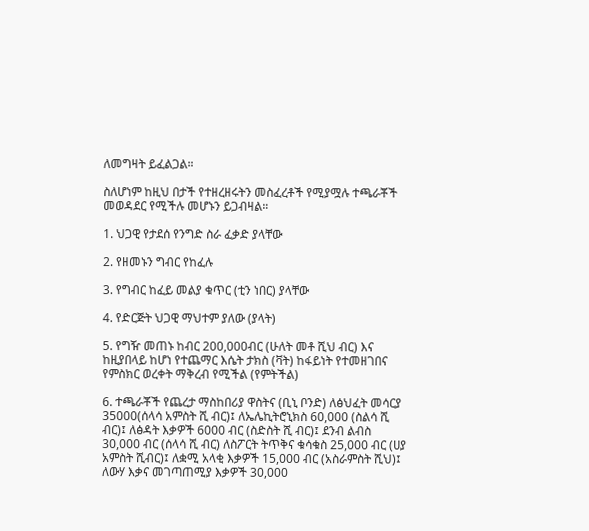ለመግዛት ይፈልጋል።

ስለሆነም ከዚህ በታች የተዘረዘሩትን መስፈረቶች የሚያሟሉ ተጫራቾች መወዳደር የሚችሉ መሆኑን ይጋብዛል።

1. ህጋዊ የታደሰ የንግድ ስራ ፈቃድ ያላቸው

2. የዘመኑን ግብር የከፈሉ

3. የግብር ከፈይ መልያ ቁጥር (ቲን ነበር) ያላቸው

4. የድርጅት ህጋዊ ማህተም ያለው (ያላት)

5. የግዥ መጠኑ ከብር 200,000ብር (ሁለት መቶ ሺህ ብር) እና ከዚያበላይ ከሆነ የተጨማር እሴት ታክስ (ቫት) ከፋይነት የተመዘገበና የምስክር ወረቀት ማቅረብ የሚችል (የምትችል)

6. ተጫራቾች የጨረታ ማስከበሪያ ዋስትና (ቢኒ ቦንድ) ለፅህፈት መሳርያ 35000(ሰላሳ አምስት ሺ ብር)፤ ለኤሌኪትሮኒክስ 60,000 (ስልሳ ሺ ብር)፤ ለፅዳት እቃዎች 6000 ብር (ስድስት ሺ ብር)፤ ደንብ ልብስ 30,000 ብር (ሰላሳ ሺ ብር) ለስፖርት ትጥቅና ቁሳቁስ 25,000 ብር (ሀያ አምስት ሺብር)፤ ለቋሚ አላቂ እቃዎች 15,000 ብር (አስራምስት ሺህ)፤ ለውሃ እቃና መገጣጠሚያ እቃዎች 30,000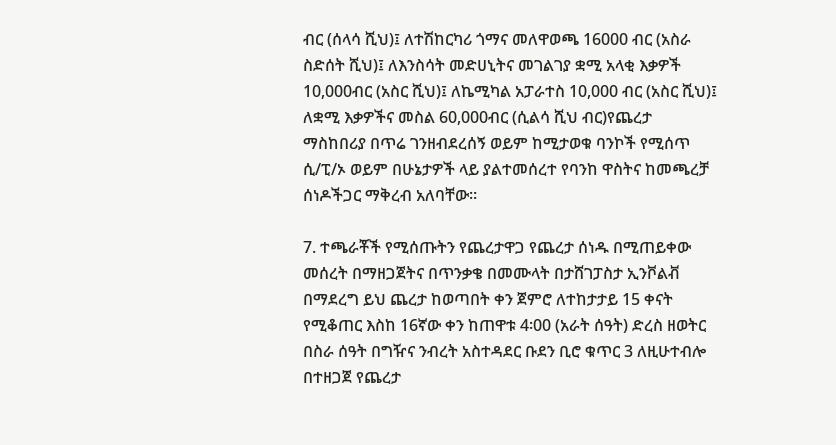ብር (ሰላሳ ሺህ)፤ ለተሽከርካሪ ጎማና መለዋወጫ 16000 ብር (አስራ ስድሰት ሺህ)፤ ለእንስሳት መድሀኒትና መገልገያ ቋሚ አላቂ እቃዎች 10,000ብር (አስር ሺህ)፤ ለኬሚካል አፓራተስ 10,000 ብር (አስር ሺህ)፤ ለቋሚ እቃዎችና መስል 60,000ብር (ሲልሳ ሺህ ብር)የጨረታ ማስከበሪያ በጥሬ ገንዘብደረሰኝ ወይም ከሚታወቁ ባንኮች የሚሰጥ ሲ/ፒ/ኦ ወይም በሁኔታዎች ላይ ያልተመሰረተ የባንከ ዋስትና ከመጫረቻ ሰነዶችጋር ማቅረብ አለባቸው።

7. ተጫራቾች የሚሰጡትን የጨረታዋጋ የጨረታ ሰነዱ በሚጠይቀው መሰረት በማዘጋጀትና በጥንቃቄ በመሙላት በታሸገፓስታ ኢንቮልቭ በማደረግ ይህ ጨረታ ከወጣበት ቀን ጀምሮ ለተከታታይ 15 ቀናት የሚቆጠር እስከ 16ኛው ቀን ከጠዋቱ 4፡00 (አራት ሰዓት) ድረስ ዘወትር በስራ ሰዓት በግዥና ንብረት አስተዳደር ቡደን ቢሮ ቁጥር 3 ለዚሁተብሎ በተዘጋጀ የጨረታ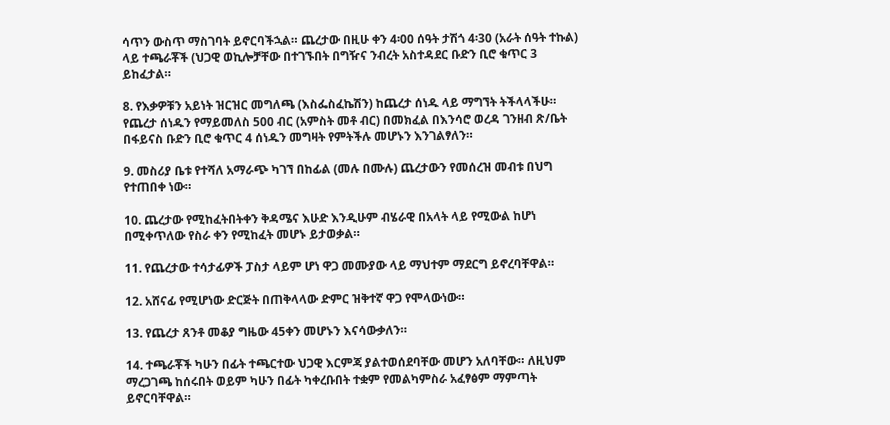ሳጥን ውስጥ ማስገባት ይኖርባችኋል። ጨረታው በዚሁ ቀን 4፡00 ሰዓት ታሽጎ 4፡30 (አራት ሰዓት ተኩል) ላይ ተጫራቾች (ህጋዊ ወኪሎቻቸው በተገኙበት በግዥና ንብረት አስተዳደር ቡድን ቢሮ ቁጥር 3 ይከፈታል።

8. የእቃዎቹን አይነት ዝርዝር መግለጫ (እስፌስፈኬሽን) ከጨረታ ሰነዱ ላይ ማግኘት ትችላላችሁ። የጨረታ ሰነዱን የማይመለስ 500 ብር (አምስት መቶ ብር) በመክፈል በእንሳሮ ወረዳ ገንዘብ ጽ/ቤት በፋይናስ ቡድን ቢሮ ቁጥር 4 ሰነዱን መግዛት የምትችሉ መሆኑን እንገልፃለን።

9. መስሪያ ቤቱ የተሻለ አማራጭ ካገኘ በከፊል (መሉ በሙሉ) ጨረታውን የመሰረዝ መብቱ በህግ የተጠበቀ ነው።

10. ጨረታው የሚከፈትበትቀን ቅዳሜና እሁድ እንዲሁም ብሄራዊ በአላት ላይ የሚውል ከሆነ በሚቀጥለው የስራ ቀን የሚከፈት መሆኑ ይታወቃል።

11. የጨረታው ተሳታፊዎች ፓስታ ላይም ሆነ ዋጋ መሙያው ላይ ማህተም ማደርግ ይኖረባቸዋል።

12. አሸናፊ የሚሆነው ድርጅት በጠቅላላው ድምር ዝቅተኛ ዋጋ የሞላውነው።

13. የጨረታ ጸንቶ መቆያ ግዜው 45ቀን መሆኑን እናሳውቃለን።

14. ተጫራቾች ካሁን በፊት ተጫርተው ህጋዊ እርምጃ ያልተወሰደባቸው መሆን አለባቸው። ለዚህም ማረጋገጫ ከሰሩበት ወይም ካሁን በፊት ካቀረቡበት ተቋም የመልካምስራ አፈፃፅም ማምጣት ይኖርባቸዋል።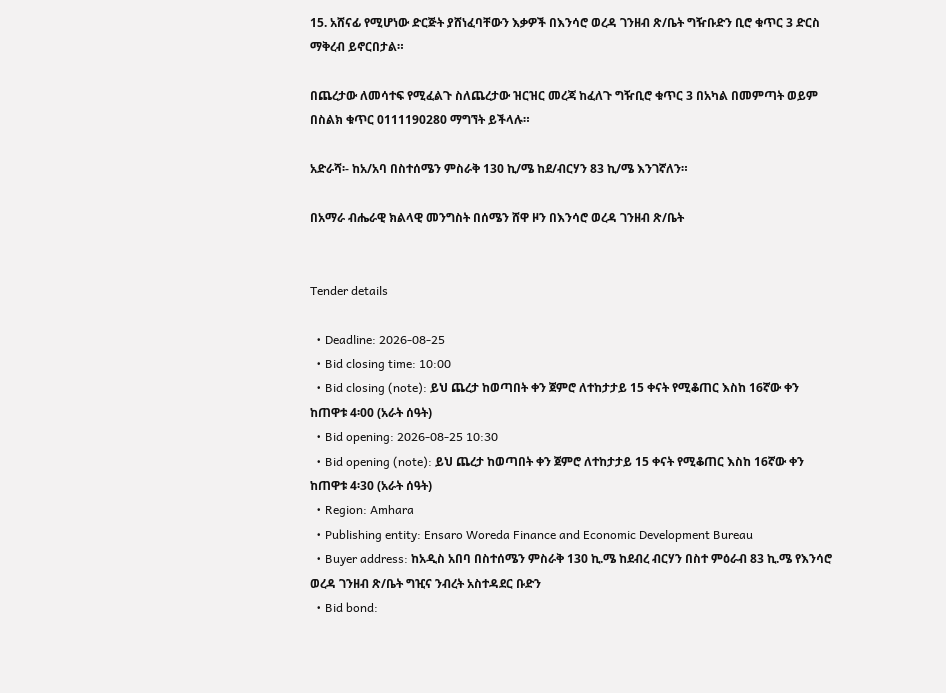15. አሸናፊ የሚሆነው ድርጅት ያሸነፈባቸውን እቃዎች በእንሳሮ ወረዳ ገንዘብ ጽ/ቤት ግዥቡድን ቢሮ ቁጥር 3 ድርስ ማቅረብ ይኖርበታል።

በጨረታው ለመሳተፍ የሚፈልጉ ስለጨረታው ዝርዝር መረጃ ከፈለጉ ግዥቢሮ ቁጥር 3 በአካል በመምጣት ወይም በስልክ ቁጥር 0111190280 ማግኘት ይችላሉ።

አድራሻ፡- ከአ/አባ በስተሰሜን ምስራቅ 130 ኪ/ሜ ከደ/ብርሃን 83 ኪ/ሜ እንገኛለን።

በአማራ ብሔራዊ ክልላዊ መንግስት በሰሜን ሸዋ ዞን በእንሳሮ ወረዳ ገንዘብ ጽ/ቤት


Tender details

  • Deadline: 2026-08-25
  • Bid closing time: 10:00
  • Bid closing (note): ይህ ጨረታ ከወጣበት ቀን ጀምሮ ለተከታታይ 15 ቀናት የሚቆጠር እስከ 16ኛው ቀን ከጠዋቱ 4፡00 (አራት ሰዓት)
  • Bid opening: 2026-08-25 10:30
  • Bid opening (note): ይህ ጨረታ ከወጣበት ቀን ጀምሮ ለተከታታይ 15 ቀናት የሚቆጠር እስከ 16ኛው ቀን ከጠዋቱ 4፡30 (አራት ሰዓት)
  • Region: Amhara
  • Publishing entity: Ensaro Woreda Finance and Economic Development Bureau
  • Buyer address: ከአዲስ አበባ በስተሰሜን ምስራቅ 130 ኪ.ሜ ከደብረ ብርሃን በስተ ምዕራብ 83 ኪ.ሜ የእንሳሮ ወረዳ ገንዘብ ጽ/ቤት ግዢና ንብረት አስተዳደር ቡድን
  • Bid bond: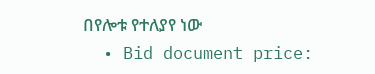በየሎቱ የተለያየ ነው
  • Bid document price: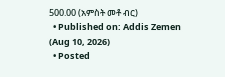500.00 (አምስት መቶ ብር)
  • Published on: Addis Zemen (Aug 10, 2026)
  • Posted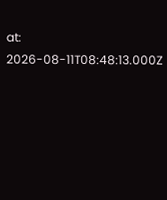at: 2026-08-11T08:48:13.000Z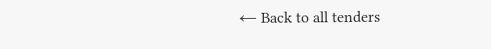← Back to all tenders